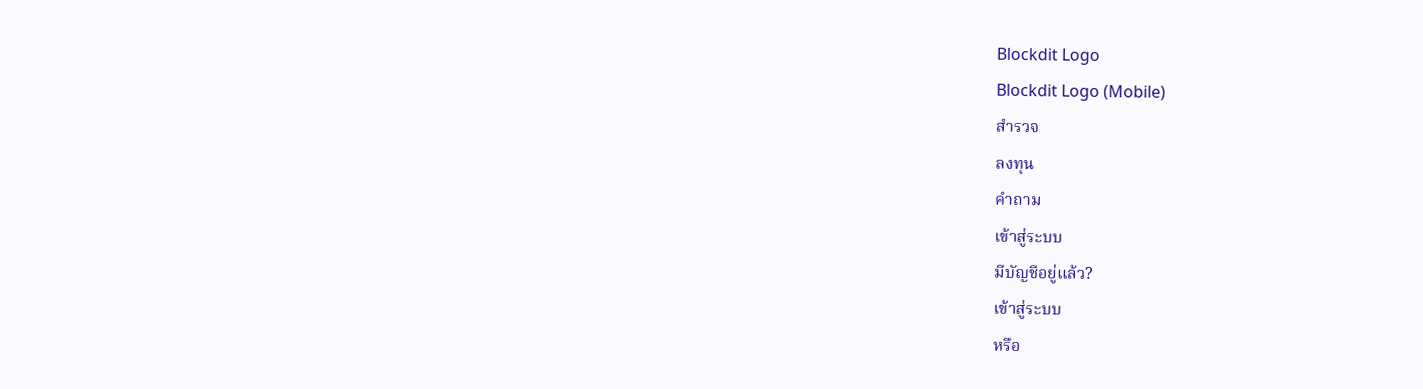Blockdit Logo
Blockdit Logo (Mobile)
สำรวจ
ลงทุน
คำถาม
เข้าสู่ระบบ
มีบัญชีอยู่แล้ว?
เข้าสู่ระบบ
หรือ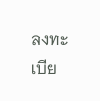ลงทะเบีย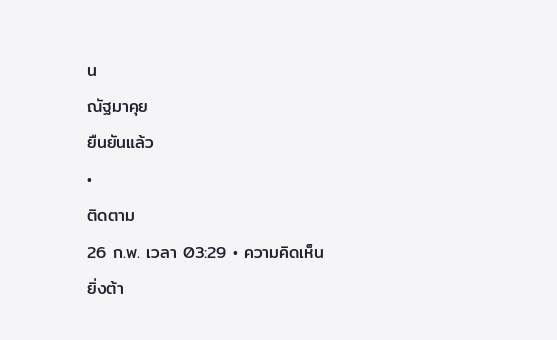น
ณัฐมาคุย
ยืนยันแล้ว
•
ติดตาม
26 ก.พ. เวลา 03:29 • ความคิดเห็น
ยิ่งต้า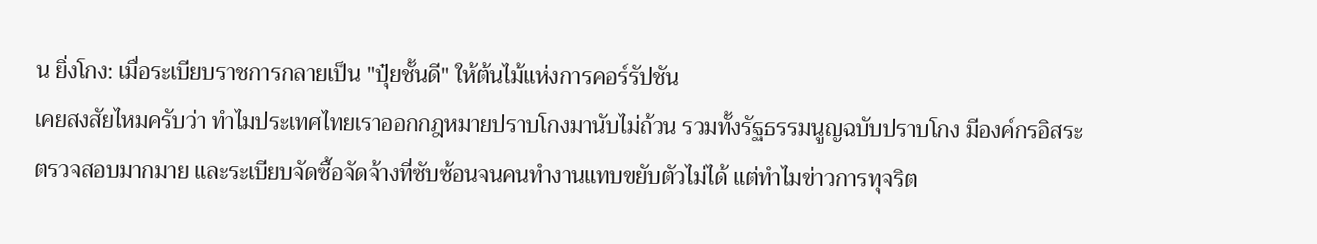น ยิ่งโกง: เมื่อระเบียบราชการกลายเป็น "ปุ๋ยชั้นดี" ให้ต้นไม้แห่งการคอร์รัปชัน
เคยสงสัยไหมครับว่า ทำไมประเทศไทยเราออกกฎหมายปราบโกงมานับไม่ถ้วน รวมทั้งรัฐธรรมนูญฉบับปราบโกง มีองค์กรอิสระตรวจสอบมากมาย และระเบียบจัดซื้อจัดจ้างที่ซับซ้อนจนคนทำงานแทบขยับตัวไม่ได้ แต่ทำไมข่าวการทุจริต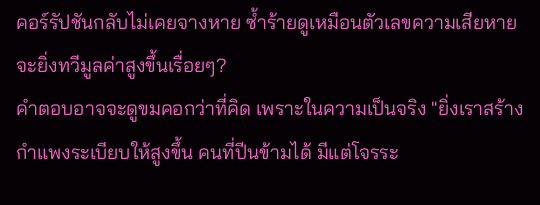คอร์รัปชันกลับไม่เคยจางหาย ซ้ำร้ายดูเหมือนตัวเลขความเสียหายจะยิ่งทวีมูลค่าสูงขึ้นเรื่อยๆ?
คำตอบอาจจะดูขมคอกว่าที่คิด เพราะในความเป็นจริง "ยิ่งเราสร้างกำแพงระเบียบให้สูงขึ้น คนที่ปีนข้ามได้ มีแต่โจรระ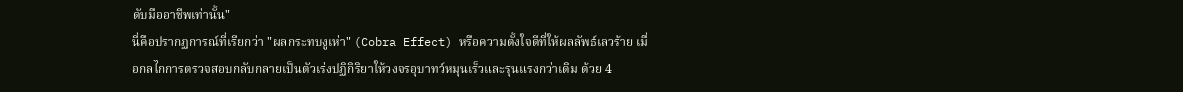ดับมืออาชีพเท่านั้น"
นี่คือปรากฏการณ์ที่เรียกว่า "ผลกระทบงูเห่า" (Cobra Effect) หรือความตั้งใจดีที่ให้ผลลัพธ์เลวร้าย เมื่อกลไกการตรวจสอบกลับกลายเป็นตัวเร่งปฏิกิริยาให้วงจรอุบาทว์หมุนเร็วและรุนแรงกว่าเดิม ด้วย 4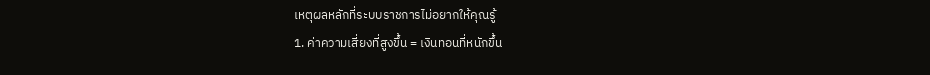เหตุผลหลักที่ระบบราชการไม่อยากให้คุณรู้
1. ค่าความเสี่ยงที่สูงขึ้น = เงินทอนที่หนักขึ้น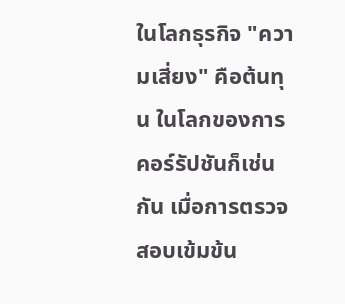ในโลกธุรกิจ "ความเสี่ยง" คือต้นทุน ในโลกของการคอร์รัปชันก็เช่นกัน เมื่อการตรวจสอบเข้มข้น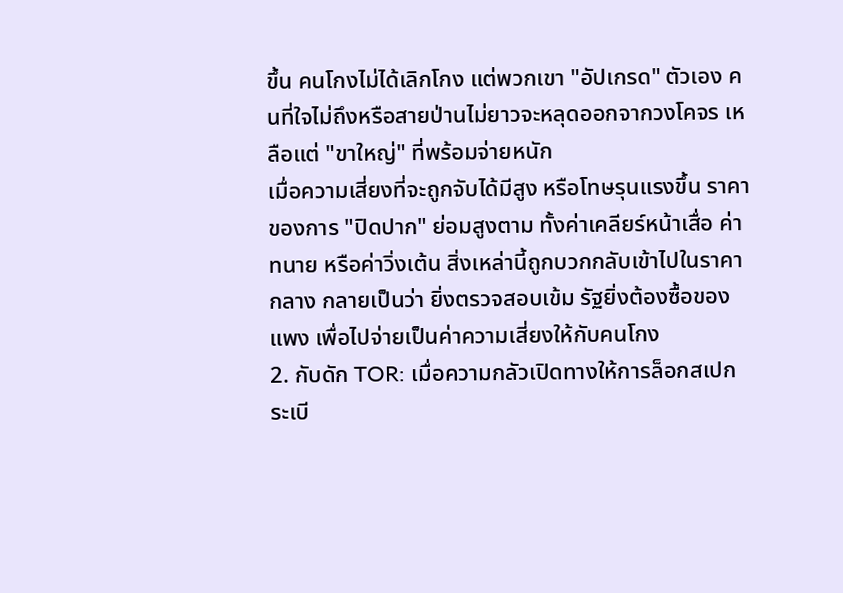ขึ้น คนโกงไม่ได้เลิกโกง แต่พวกเขา "อัปเกรด" ตัวเอง คนที่ใจไม่ถึงหรือสายป่านไม่ยาวจะหลุดออกจากวงโคจร เหลือแต่ "ขาใหญ่" ที่พร้อมจ่ายหนัก
เมื่อความเสี่ยงที่จะถูกจับได้มีสูง หรือโทษรุนแรงขึ้น ราคาของการ "ปิดปาก" ย่อมสูงตาม ทั้งค่าเคลียร์หน้าเสื่อ ค่าทนาย หรือค่าวิ่งเต้น สิ่งเหล่านี้ถูกบวกกลับเข้าไปในราคากลาง กลายเป็นว่า ยิ่งตรวจสอบเข้ม รัฐยิ่งต้องซื้อของแพง เพื่อไปจ่ายเป็นค่าความเสี่ยงให้กับคนโกง
2. กับดัก TOR: เมื่อความกลัวเปิดทางให้การล็อกสเปก
ระเบี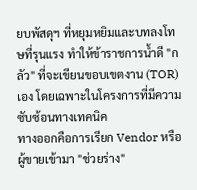ยบพัสดุฯ ที่หยุมหยิมและบทลงโทษที่รุนแรง ทำให้ข้าราชการน้ำดี "กลัว" ที่จะเขียนขอบเขตงาน (TOR) เอง โดยเฉพาะในโครงการที่มีความซับซ้อนทางเทคนิค
ทางออกคือการเรียก Vendor หรือผู้ขายเข้ามา "ช่วยร่าง"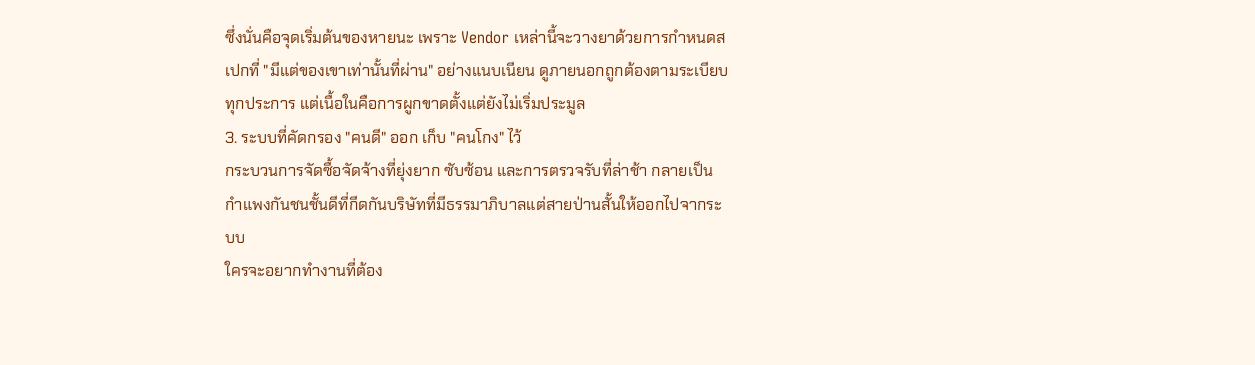ซึ่งนั่นคือจุดเริ่มต้นของหายนะ เพราะ Vendor เหล่านี้จะวางยาด้วยการกำหนดสเปกที่ "มีแต่ของเขาเท่านั้นที่ผ่าน" อย่างแนบเนียน ดูภายนอกถูกต้องตามระเบียบทุกประการ แต่เนื้อในคือการผูกขาดตั้งแต่ยังไม่เริ่มประมูล
3. ระบบที่คัดกรอง "คนดี" ออก เก็บ "คนโกง" ไว้
กระบวนการจัดซื้อจัดจ้างที่ยุ่งยาก ซับซ้อน และการตรวจรับที่ล่าช้า กลายเป็นกำแพงกันชนชั้นดีที่กีดกันบริษัทที่มีธรรมาภิบาลแต่สายป่านสั้นให้ออกไปจากระบบ
ใครจะอยากทำงานที่ต้อง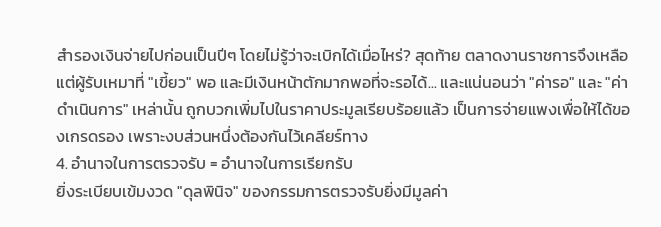สำรองเงินจ่ายไปก่อนเป็นปีๆ โดยไม่รู้ว่าจะเบิกได้เมื่อไหร่? สุดท้าย ตลาดงานราชการจึงเหลือแต่ผู้รับเหมาที่ "เขี้ยว" พอ และมีเงินหน้าตักมากพอที่จะรอได้... และแน่นอนว่า "ค่ารอ" และ "ค่าดำเนินการ" เหล่านั้น ถูกบวกเพิ่มไปในราคาประมูลเรียบร้อยแล้ว เป็นการจ่ายแพงเพื่อให้ได้ของเกรดรอง เพราะงบส่วนหนึ่งต้องกันไว้เคลียร์ทาง
4. อำนาจในการตรวจรับ = อำนาจในการเรียกรับ
ยิ่งระเบียบเข้มงวด "ดุลพินิจ" ของกรรมการตรวจรับยิ่งมีมูลค่า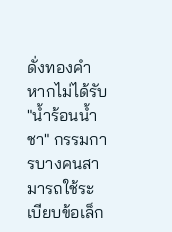ดั่งทองคำ หากไม่ได้รับ "น้ำร้อนน้ำชา" กรรมการบางคนสามารถใช้ระเบียบข้อเล็ก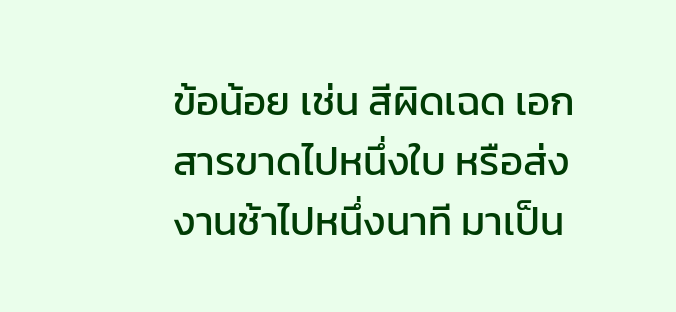ข้อน้อย เช่น สีผิดเฉด เอกสารขาดไปหนึ่งใบ หรือส่งงานช้าไปหนึ่งนาที มาเป็น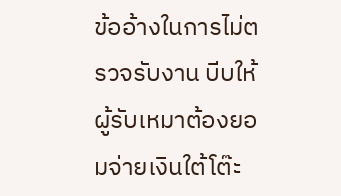ข้ออ้างในการไม่ตรวจรับงาน บีบให้ผู้รับเหมาต้องยอมจ่ายเงินใต้โต๊ะ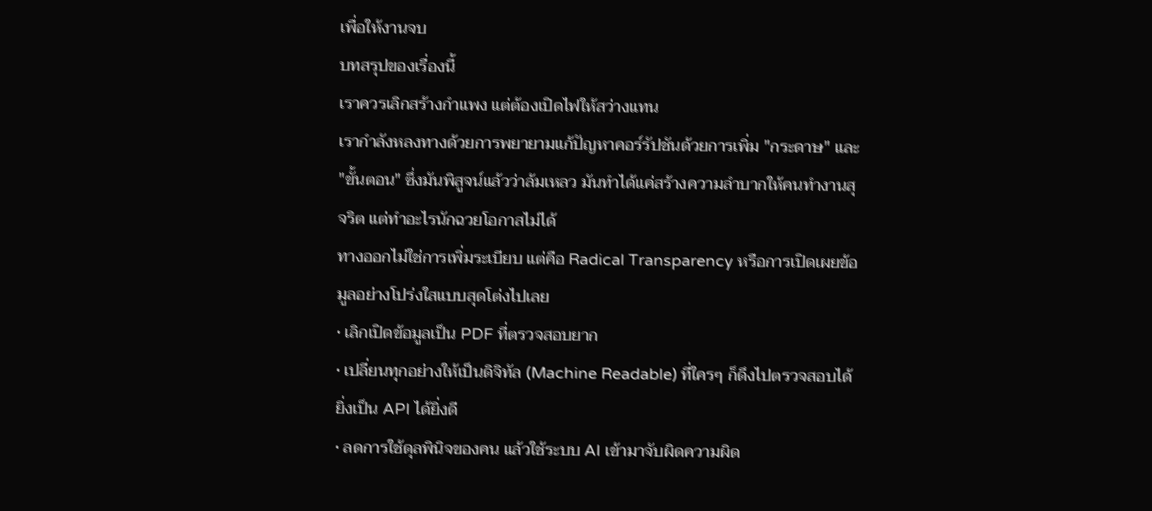เพื่อให้งานจบ
บทสรุปของเรื่องนี้
เราควรเลิกสร้างกำแพง แต่ต้องเปิดไฟให้สว่างแทน
เรากำลังหลงทางด้วยการพยายามแก้ปัญหาคอร์รัปชันด้วยการเพิ่ม "กระดาษ" และ "ขั้นตอน" ซึ่งมันพิสูจน์แล้วว่าล้มเหลว มันทำได้แค่สร้างความลำบากให้คนทำงานสุจริต แต่ทำอะไรนักฉวยโอกาสไม่ได้
ทางออกไม่ใช่การเพิ่มระเบียบ แต่คือ Radical Transparency หรือการเปิดเผยข้อมูลอย่างโปร่งใสแบบสุดโต่งไปเลย
• เลิกเปิดข้อมูลเป็น PDF ที่ตรวจสอบยาก
• เปลี่ยนทุกอย่างให้เป็นดิจิทัล (Machine Readable) ที่ใครๆ ก็ดึงไปตรวจสอบได้ ยิ่งเป็น API ได้ยิ่งดี
• ลดการใช้ดุลพินิจของคน แล้วใช้ระบบ AI เข้ามาจับผิดความผิด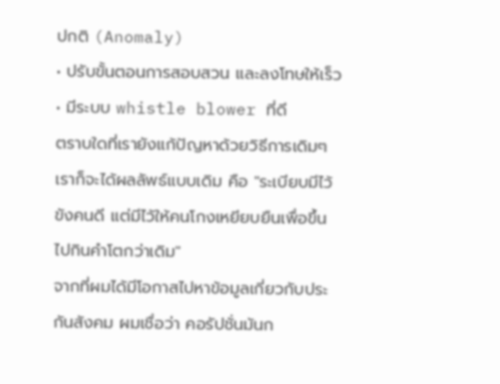ปกติ (Anomaly)
• ปรับขั้นตอนการสอบสวน และลงโทษให้เร็ว
• มีระบบ whistle blower ที่ดี
ตราบใดที่เรายังแก้ปัญหาด้วยวิธีการเดิมๆ เราก็จะได้ผลลัพธ์แบบเดิม คือ "ระเบียบมีไว้ขังคนดี แต่มีไว้ให้คนโกงเหยียบยืนเพื่อขึ้นไปกินคำโตกว่าเดิม"
จากที่ผมได้มีโอกาสไปหาข้อมูลเกี่ยวกับประกันสังคม ผมเชื่อว่า คอรัปชั่นมันก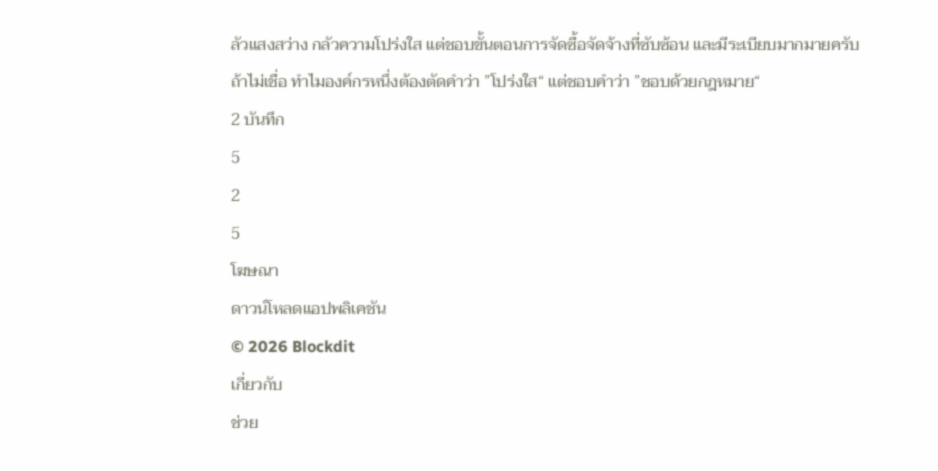ลัวแสงสว่าง กลัวความโปร่งใส แต่ชอบขั้นตอนการจัดซื้อจัดจ้างที่ซับซ้อน และมีระเบียบมากมายครับ
ถ้าไม่เชื่อ ทำไมองค์กรหนึ่งต้องตัดคำว่า ”โปร่งใส“ แต่ชอบคำว่า ”ชอบด้วยกฎหมาย“
2 บันทึก
5
2
5
โฆษณา
ดาวน์โหลดแอปพลิเคชัน
© 2026 Blockdit
เกี่ยวกับ
ช่วย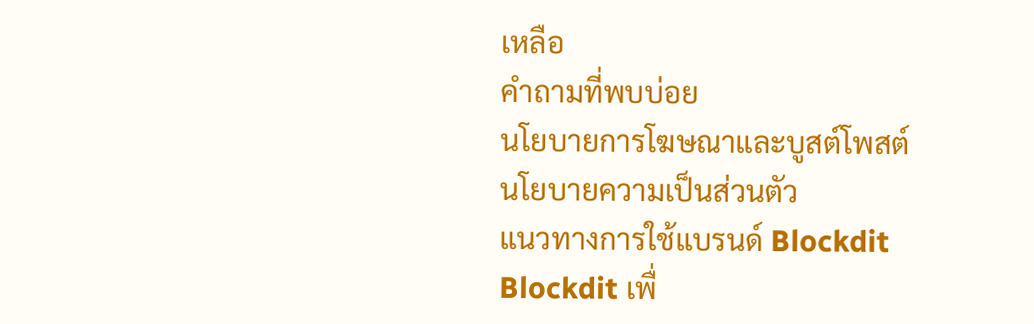เหลือ
คำถามที่พบบ่อย
นโยบายการโฆษณาและบูสต์โพสต์
นโยบายความเป็นส่วนตัว
แนวทางการใช้แบรนด์ Blockdit
Blockdit เพื่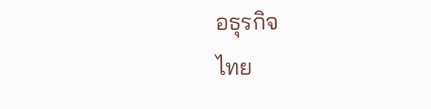อธุรกิจ
ไทย